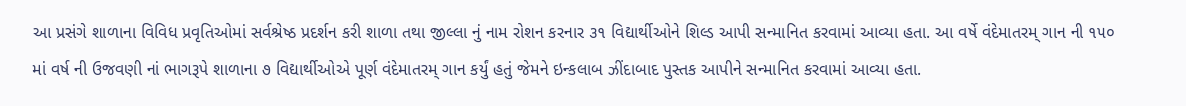આ પ્રસંગે શાળાના વિવિધ પ્રવૃતિઓમાં સર્વશ્રેષ્ઠ પ્રદર્શન કરી શાળા તથા જીલ્લા નું નામ રોશન કરનાર ૩૧ વિદ્યાર્થીઓને શિલ્ડ આપી સન્માનિત કરવામાં આવ્યા હતા. આ વર્ષે વંદેમાતરમ્ ગાન ની ૧૫૦ માં વર્ષ ની ઉજવણી નાં ભાગરૂપે શાળાના ૭ વિદ્યાર્થીઓએ પૂર્ણ વંદેમાતરમ્ ગાન કર્યું હતું જેમને ઇન્કલાબ ઝીંદાબાદ પુસ્તક આપીને સન્માનિત કરવામાં આવ્યા હતા.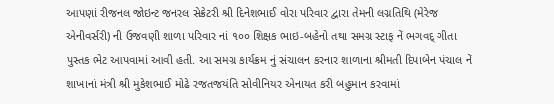આપણાં રીજનલ જોઇન્ટ જનરલ સેક્રેટરી શ્રી દિનેશભાઈ વોરા પરિવાર દ્વારા તેમની લગ્નતિથિ (મેરેજ એનીવર્સરી) ની ઉજવણી શાળા પરિવાર નાં ૧૦૦ શિક્ષક ભાઇ-બહેનો તથા સમગ્ર સ્ટાફ નેં ભગવદ્ ગીતા પુસ્તક ભેટ આપવામાં આવી હતી. આ સમગ્ર કાર્યક્રમ નું સંચાલન કરનાર શાળાના શ્રીમતી દિપાબેન પંચાલ નેં શાખાનાં મંત્રી શ્રી મુકેશભાઈ મોઢે રજતજયંતિ સોવીનિયર એનાયત કરી બહુમાન કરવામાં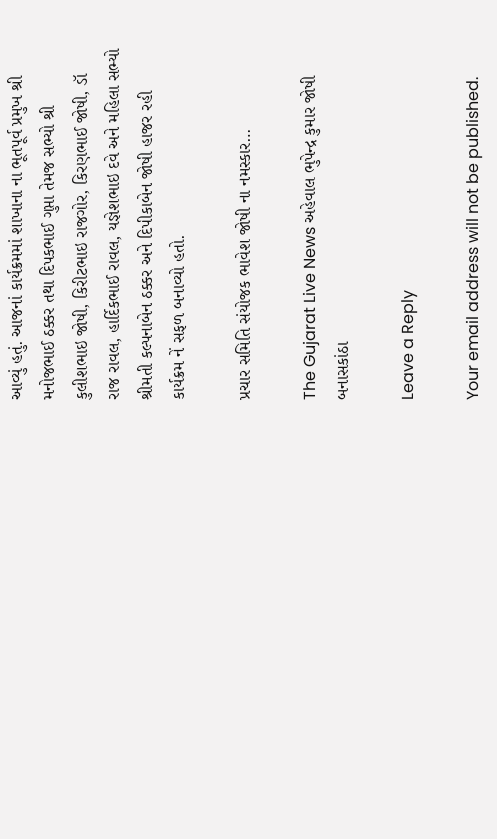આવ્યું હતું. આજનાં કાર્યક્રમમાં શાખાના ના ભૂતપૂર્વ પ્રમુખ શ્રી મનોજભાઈ ઠક્કર તથા દિપકભાઈ ગુપ્તા તેમજ સભ્યો શ્રી કુલીશભાઇ જોષી, કિરીટભાઇ રાજગોર, કિરણભાઈ જોષી, ડૉ રાજ રાવલ, હાર્દિકભાઈ રાવલ, યજ્ઞેશભાઇ દવે અને મહિલા સભ્યો શ્રીમતી કલ્પનાબેન ઠક્કર અને દિપીકાબેન જોષી હાજર રહી કાર્યક્રમ નેં સફળ બનાવ્યો હતો.

પ્રચાર સમિતિ સંયોજક ભાવેશ જોષી ના નમસ્કાર…

The Gujarat Live News અહેવાલ ભુપેન્દ્ર કુમાર જોષી બનાસકાંઠા

Leave a Reply

Your email address will not be published.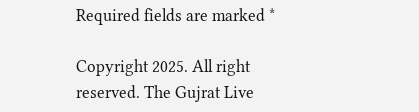Required fields are marked *

Copyright 2025. All right reserved. The Gujrat Live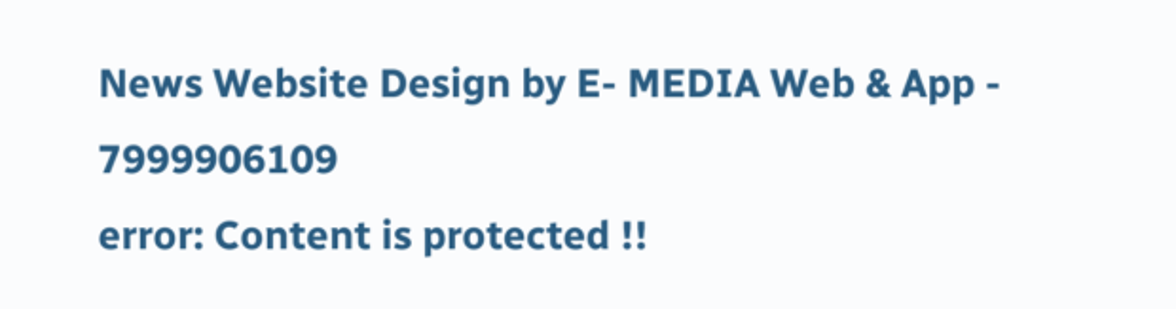News Website Design by E- MEDIA Web & App - 7999906109
error: Content is protected !!